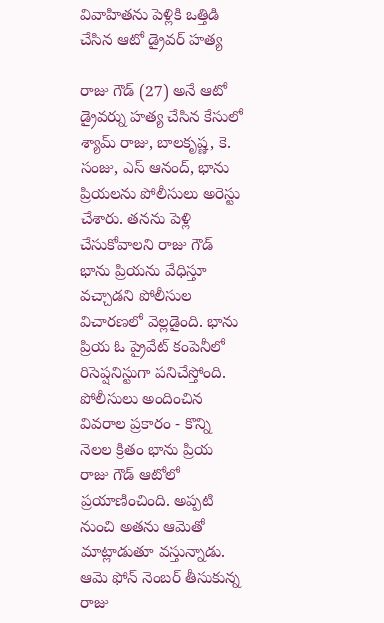వివాహితను పెళ్లికి ఒత్తిడి చేసిన ఆటో డ్రైవర్ హత్య

రాజు గౌడ్ (27) అనే ఆటో డ్రైవర్ను హత్య చేసిన కేసులో శ్యామ్ రాజు, బాలకృష్ణ, కె. సంజు, ఎస్ ఆనంద్, భాను ప్రియలను పోలీసులు అరెస్టు చేశారు. తనను పెళ్లి చేసుకోవాలని రాజు గౌడ్ భాను ప్రియను వేధిస్తూ వచ్చాడని పోలీసుల విచారణలో వెల్లడైంది. భాను ప్రియ ఓ ప్రైవేట్ కంపెనీలో రిసెప్షనిస్టుగా పనిచేస్తోంది.
పోలీసులు అందించిన వివరాల ప్రకారం - కొన్ని నెలల క్రితం భాను ప్రియ రాజు గౌడ్ ఆటోలో ప్రయాణించింది. అప్పటి నుంచి అతను ఆమెతో మాట్లాడుతూ వస్తున్నాడు. ఆమె ఫోన్ నెంబర్ తీసుకున్న రాజు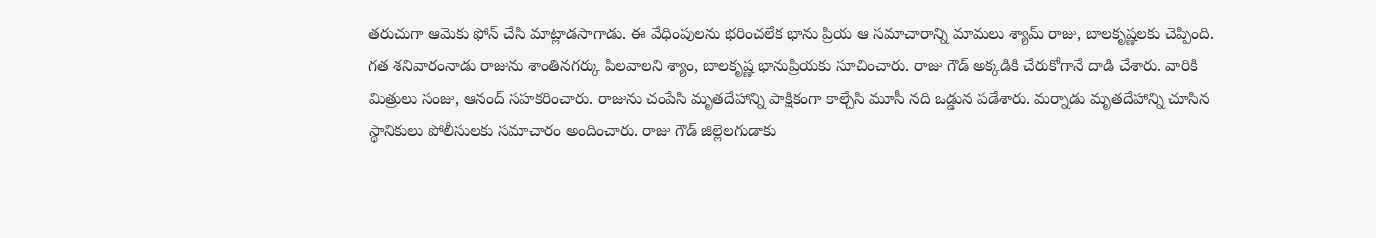తరుచుగా ఆమెకు ఫోన్ చేసి మాట్లాడసాగాడు. ఈ వేధింపులను భరించలేక భాను ప్రియ ఆ సమాచారాన్ని మామలు శ్యామ్ రాజు, బాలకృష్ణలకు చెప్పింది.
గత శనివారంనాడు రాజును శాంతినగర్కు పిలవాలని శ్యాం, బాలకృష్ణ భానుప్రియకు సూచించారు. రాజు గౌడ్ అక్కడికి చేరుకోగానే దాడి చేశారు. వారికి మిత్రులు సంజు, ఆనంద్ సహకరించారు. రాజును చంపేసి మృతదేహాన్ని పాక్షికంగా కాల్చేసి మూసీ నది ఒడ్డున పడేశారు. మర్నాడు మృతదేహాన్ని చూసిన స్థానికులు పోలీసులకు సమాచారం అందించారు. రాజు గౌడ్ జిల్లెలగుడాకు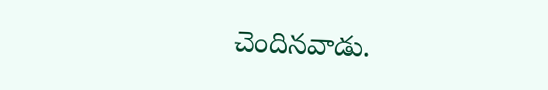చెందినవాడు.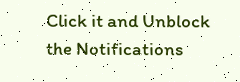Click it and Unblock the Notifications